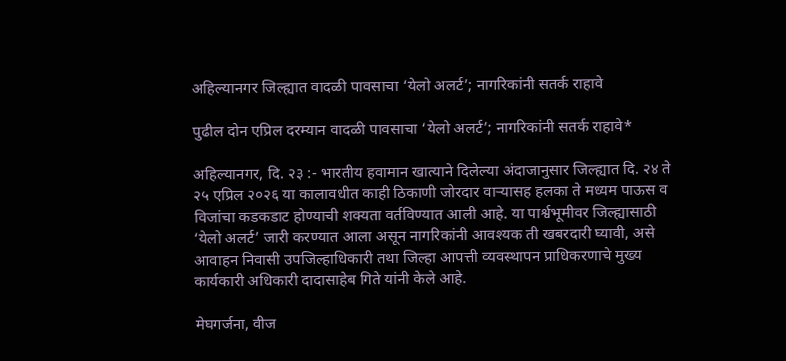अहिल्यानगर जिल्ह्यात वादळी पावसाचा ‘येलो अलर्ट’; नागरिकांनी सतर्क राहावे

पुढील दोन एप्रिल दरम्यान वादळी पावसाचा ‘येलो अलर्ट’; नागरिकांनी सतर्क राहावे*

अहिल्यानगर, दि. २३ :- भारतीय हवामान खात्याने दिलेल्या अंदाजानुसार जिल्ह्यात दि. २४ ते २५ एप्रिल २०२६ या कालावधीत काही ठिकाणी जोरदार वाऱ्यासह हलका ते मध्यम पाऊस व विजांचा कडकडाट होण्याची शक्यता वर्तविण्यात आली आहे. या पार्श्वभूमीवर जिल्ह्यासाठी ‘येलो अलर्ट’ जारी करण्यात आला असून नागरिकांनी आवश्यक ती खबरदारी घ्यावी, असे आवाहन निवासी उपजिल्हाधिकारी तथा जिल्हा आपत्ती व्यवस्थापन प्राधिकरणाचे मुख्य कार्यकारी अधिकारी दादासाहेब गिते यांनी केले आहे.

मेघगर्जना, वीज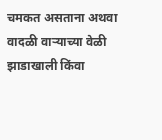चमकत असताना अथवा वादळी वाऱ्याच्या वेळी झाडाखाली किंवा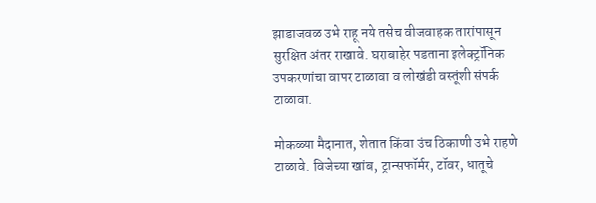झाडाजवळ उभे राहू नये तसेच वीजवाहक तारांपासून सुरक्षित अंतर राखावे. घराबाहेर पडताना इलेक्ट्रॉनिक उपकरणांचा वापर टाळावा व लोखंडी वस्तूंशी संपर्क टाळावा.

मोकळ्या मैदानात, शेतात किंवा उंच ठिकाणी उभे राहणे टाळावे. विजेच्या खांब, ट्रान्सफॉर्मर, टॉवर, धातूचे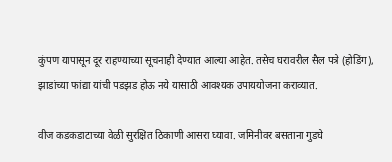कुंपण यापासून दूर राहण्याच्या सूचनाही देण्यात आल्या आहेत. तसेच घरावरील सैल पत्रे (होडिंग), झाडांच्या फांद्या यांची पडझड होऊ नये यासाठी आवश्यक उपाययोजना कराव्यात.

वीज कडकडाटाच्या वेळी सुरक्षित ठिकाणी आसरा घ्यावा. जमिनीवर बसताना गुडघे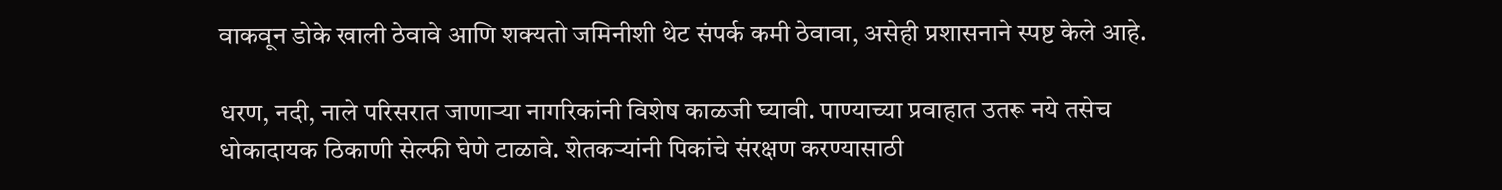वाकवून डोके खाली ठेवावे आणि शक्यतो जमिनीशी थेट संपर्क कमी ठेवावा, असेही प्रशासनाने स्पष्ट केले आहे.

धरण, नदी, नाले परिसरात जाणाऱ्या नागरिकांनी विशेष काळजी घ्यावी. पाण्याच्या प्रवाहात उतरू नये तसेच धोकादायक ठिकाणी सेल्फी घेणे टाळावे. शेतकऱ्यांनी पिकांचे संरक्षण करण्यासाठी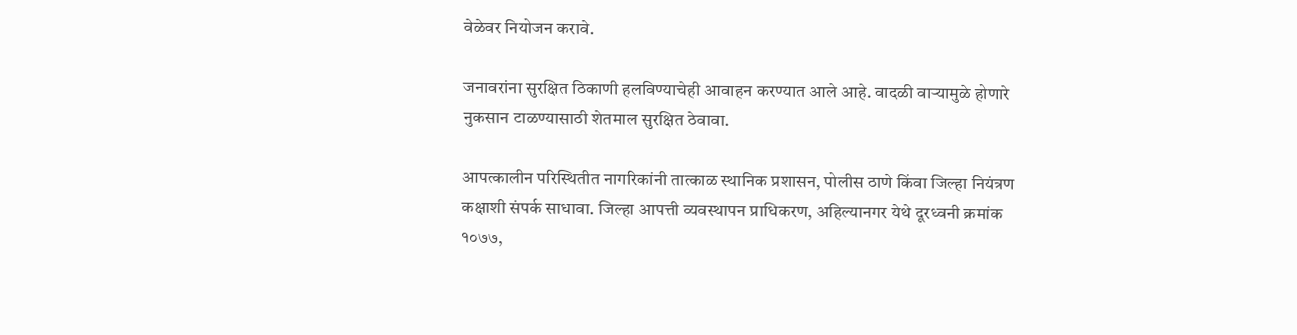वेळेवर नियोजन करावे.

जनावरांना सुरक्षित ठिकाणी हलविण्याचेही आवाहन करण्यात आले आहे. वादळी वाऱ्यामुळे होणारे नुकसान टाळण्यासाठी शेतमाल सुरक्षित ठेवावा.

आपत्कालीन परिस्थितीत नागरिकांनी तात्काळ स्थानिक प्रशासन, पोलीस ठाणे किंवा जिल्हा नियंत्रण कक्षाशी संपर्क साधावा. जिल्हा आपत्ती व्यवस्थापन प्राधिकरण, अहिल्यानगर येथे दूरध्वनी क्रमांक १०७७,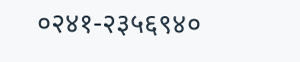०२४१-२३५६९४०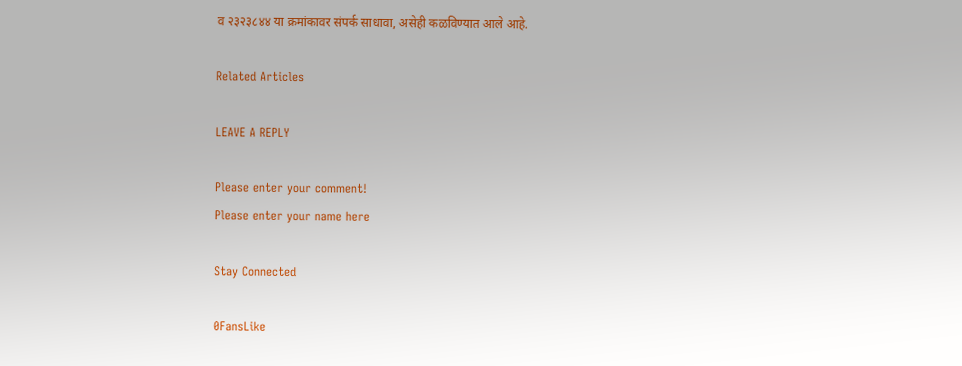व २३२३८४४ या क्रमांकावर संपर्क साधावा, असेही कळविण्यात आले आहे.

Related Articles

LEAVE A REPLY

Please enter your comment!
Please enter your name here

Stay Connected

0FansLike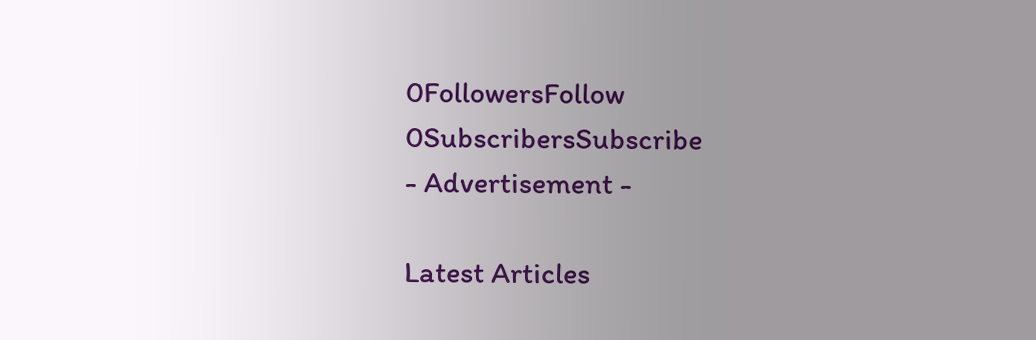0FollowersFollow
0SubscribersSubscribe
- Advertisement -

Latest Articles